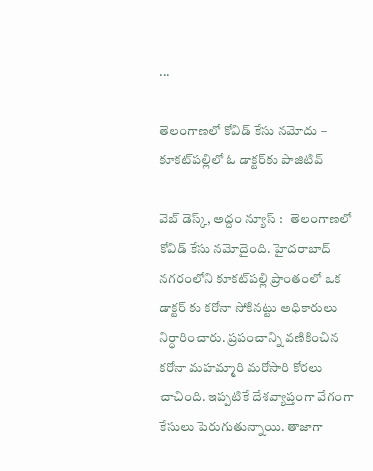...

తెలంగాణలో కోవిడ్ కేసు నమోదు –  కూకట్‌పల్లిలో ఓ డాక్టర్‌కు పాజిటివ్

వెబ్ డెస్క్‌, అద్దం న్యూస్ :   తెలంగాణలో కోవిడ్ కేసు నమోదైంది. హైదరాబాద్ నగరంలోని కూకట్‌పల్లి ప్రాంతంలో ఒక డాక్టర్ కు కరోనా సోకినట్టు అధికారులు నిర్ధారించారు. ప్రపంచాన్ని వణికించిన కరోనా మహమ్మారి మరోసారి కోరలు చాచింది. ఇప్పటికే దేశవ్యాప్తంగా వేగంగా కేసులు పెరుగుతున్నాయి. తాజాగా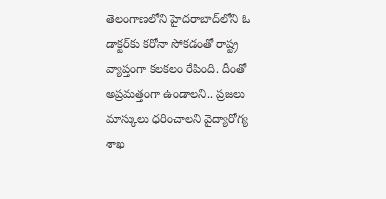తెలంగాణలోని హైద‌రాబాద్‌లోని ఓ డాక్ట‌ర్‌కు క‌రోనా సోక‌డంతో రాష్ట్ర వ్యాప్తంగా కలకలం రేపింది. దీంతో అప్రమత్తంగా ఉండాలని.. ప్రజలు మాస్కులు ధరించాలని వైద్యారోగ్య శాఖ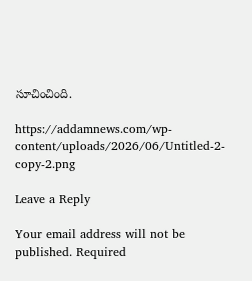సూచించింది.

https://addamnews.com/wp-content/uploads/2026/06/Untitled-2-copy-2.png

Leave a Reply

Your email address will not be published. Required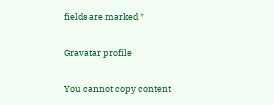fields are marked *

Gravatar profile

You cannot copy content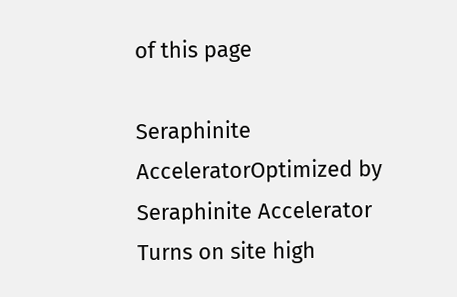of this page

Seraphinite AcceleratorOptimized by Seraphinite Accelerator
Turns on site high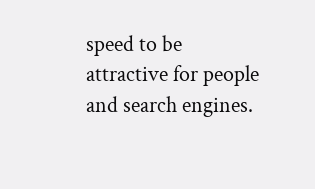speed to be attractive for people and search engines.